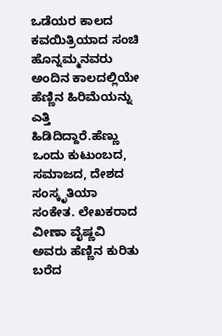ಒಡೆಯರ ಕಾಲದ ಕವಯಿತ್ರಿಯಾದ ಸಂಚಿ ಹೊನ್ನಮ್ಮನವರು ಅಂದಿನ ಕಾಲದಲ್ಲಿಯೇ ಹೆಣ್ಣಿನ ಹಿರಿಮೆಯನ್ನು ಎತ್ತಿ ಹಿಡಿದಿದ್ದಾರೆ.ಹೆಣ್ಣು ಒಂದು ಕುಟುಂಬದ, ಸಮಾಜದ, ದೇಶದ ಸಂಸ್ಕೃತಿಯಾ ಸಂಕೇತ. ಲೇಖಕರಾದ ವೀಣಾ ವೈಷ್ಣವಿ ಅವರು ಹೆಣ್ಣಿನ ಕುರಿತು ಬರೆದ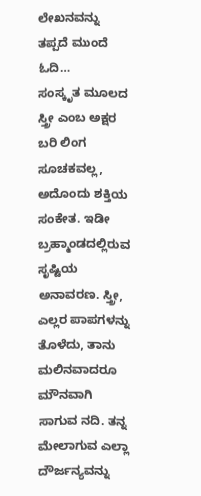ಲೇಖನವನ್ನು ತಪ್ಪದೆ ಮುಂದೆ ಓದಿ…
ಸಂಸ್ಕೃತ ಮೂಲದ ಸ್ತ್ರೀ ಎಂಬ ಅಕ್ಷರ ಬರಿ ಲಿಂಗ ಸೂಚಕವಲ್ಲ, ಅದೊಂದು ಶಕ್ತಿಯ ಸಂಕೇತ. ಇಡೀ ಬ್ರಹ್ಮಾಂಡದಲ್ಲಿರುವ ಸೃಷ್ಟಿಯ ಅನಾವರಣ. ಸ್ತ್ರೀ, ಎಲ್ಲರ ಪಾಪಗಳನ್ನು ತೊಳೆದು, ತಾನು ಮಲಿನವಾದರೂ ಮೌನವಾಗಿ ಸಾಗುವ ನದಿ. ತನ್ನ ಮೇಲಾಗುವ ಎಲ್ಲಾ ದೌರ್ಜನ್ಯವನ್ನು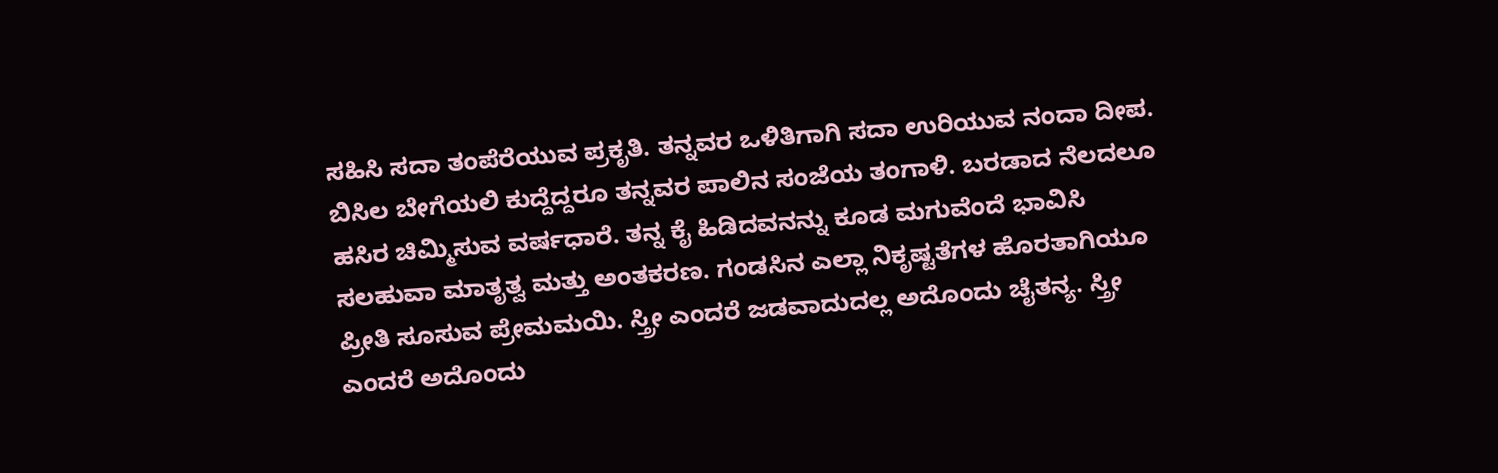ಸಹಿಸಿ ಸದಾ ತಂಪೆರೆಯುವ ಪ್ರಕೃತಿ. ತನ್ನವರ ಒಳಿತಿಗಾಗಿ ಸದಾ ಉರಿಯುವ ನಂದಾ ದೀಪ. ಬಿಸಿಲ ಬೇಗೆಯಲಿ ಕುದ್ದೆದ್ದರೂ ತನ್ನವರ ಪಾಲಿನ ಸಂಜೆಯ ತಂಗಾಳಿ. ಬರಡಾದ ನೆಲದಲೂ ಹಸಿರ ಚಿಮ್ಮಿಸುವ ವರ್ಷಧಾರೆ. ತನ್ನ ಕೈ ಹಿಡಿದವನನ್ನು ಕೂಡ ಮಗುವೆಂದೆ ಭಾವಿಸಿ ಸಲಹುವಾ ಮಾತೃತ್ವ ಮತ್ತು ಅಂತಕರಣ. ಗಂಡಸಿನ ಎಲ್ಲಾ ನಿಕೃಷ್ಟತೆಗಳ ಹೊರತಾಗಿಯೂ ಪ್ರೀತಿ ಸೂಸುವ ಪ್ರೇಮಮಯಿ. ಸ್ತ್ರೀ ಎಂದರೆ ಜಡವಾದುದಲ್ಲ ಅದೊಂದು ಚೈತನ್ಯ. ಸ್ತ್ರೀ ಎಂದರೆ ಅದೊಂದು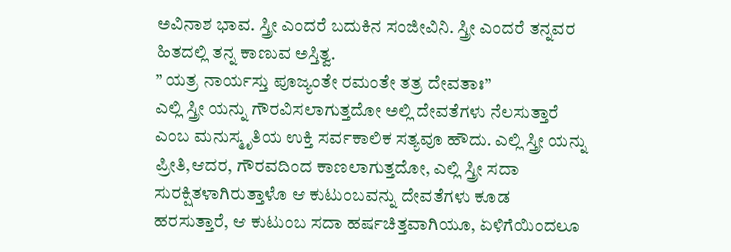ಅವಿನಾಶ ಭಾವ. ಸ್ತ್ರೀ ಎಂದರೆ ಬದುಕಿನ ಸಂಜೀವಿನಿ. ಸ್ತ್ರೀ ಎಂದರೆ ತನ್ನವರ ಹಿತದಲ್ಲಿ ತನ್ನ ಕಾಣುವ ಅಸ್ತಿತ್ವ.
” ಯತ್ರ ನಾರ್ಯಸ್ತು ಪೂಜ್ಯಂತೇ ರಮಂತೇ ತತ್ರ ದೇವತಾಃ”
ಎಲ್ಲಿ ಸ್ತ್ರೀ ಯನ್ನು ಗೌರವಿಸಲಾಗುತ್ತದೋ ಅಲ್ಲಿ ದೇವತೆಗಳು ನೆಲಸುತ್ತಾರೆ ಎಂಬ ಮನುಸ್ಮೃತಿಯ ಉಕ್ತಿ ಸರ್ವಕಾಲಿಕ ಸತ್ಯವೂ ಹೌದು. ಎಲ್ಲಿ ಸ್ತ್ರೀ ಯನ್ನು ಪ್ರೀತಿ,ಆದರ, ಗೌರವದಿಂದ ಕಾಣಲಾಗುತ್ತದೋ, ಎಲ್ಲಿ ಸ್ತ್ರೀ ಸದಾ ಸುರಕ್ಷಿತಳಾಗಿರುತ್ತಾಳೊ ಆ ಕುಟುಂಬವನ್ನು ದೇವತೆಗಳು ಕೂಡ ಹರಸುತ್ತಾರೆ, ಆ ಕುಟುಂಬ ಸದಾ ಹರ್ಷಚಿತ್ತವಾಗಿಯೂ, ಏಳಿಗೆಯಿಂದಲೂ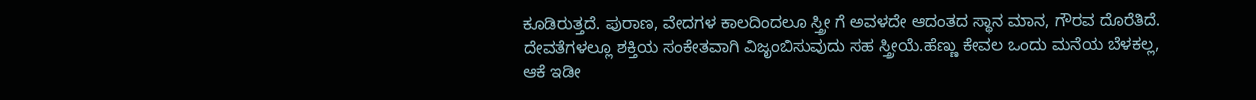ಕೂಡಿರುತ್ತದೆ. ಪುರಾಣ, ವೇದಗಳ ಕಾಲದಿಂದಲೂ ಸ್ತ್ರೀ ಗೆ ಅವಳದೇ ಆದಂತದ ಸ್ಥಾನ ಮಾನ, ಗೌರವ ದೊರೆತಿದೆ. ದೇವತೆಗಳಲ್ಲೂ ಶಕ್ತಿಯ ಸಂಕೇತವಾಗಿ ವಿಜೃಂಬಿಸುವುದು ಸಹ ಸ್ತ್ರೀಯೆ.ಹೆಣ್ಣು ಕೇವಲ ಒಂದು ಮನೆಯ ಬೆಳಕಲ್ಲ, ಆಕೆ ಇಡೀ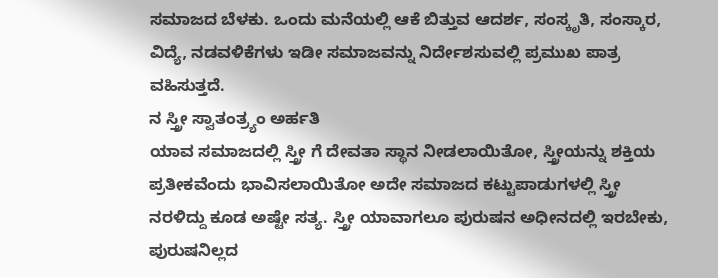ಸಮಾಜದ ಬೆಳಕು. ಒಂದು ಮನೆಯಲ್ಲಿ ಆಕೆ ಬಿತ್ತುವ ಆದರ್ಶ, ಸಂಸ್ಕೃತಿ, ಸಂಸ್ಕಾರ, ವಿದ್ಯೆ, ನಡವಳಿಕೆಗಳು ಇಡೀ ಸಮಾಜವನ್ನು ನಿರ್ದೇಶಸುವಲ್ಲಿ ಪ್ರಮುಖ ಪಾತ್ರ ವಹಿಸುತ್ತದೆ.
ನ ಸ್ತ್ರೀ ಸ್ವಾತಂತ್ರ್ಯಂ ಅರ್ಹತಿ
ಯಾವ ಸಮಾಜದಲ್ಲಿ ಸ್ತ್ರೀ ಗೆ ದೇವತಾ ಸ್ಥಾನ ನೀಡಲಾಯಿತೋ, ಸ್ತ್ರೀಯನ್ನು ಶಕ್ತಿಯ ಪ್ರತೀಕವೆಂದು ಭಾವಿಸಲಾಯಿತೋ ಅದೇ ಸಮಾಜದ ಕಟ್ಟುಪಾಡುಗಳಲ್ಲಿ ಸ್ತ್ರೀ ನರಳಿದ್ದು ಕೂಡ ಅಷ್ಟೇ ಸತ್ಯ. ಸ್ತ್ರೀ ಯಾವಾಗಲೂ ಪುರುಷನ ಅಧೀನದಲ್ಲಿ ಇರಬೇಕು, ಪುರುಷನಿಲ್ಲದ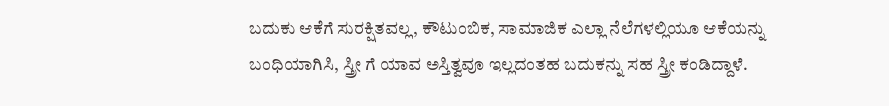ಬದುಕು ಆಕೆಗೆ ಸುರಕ್ಷಿತವಲ್ಲ, ಕೌಟುಂಬಿಕ, ಸಾಮಾಜಿಕ ಎಲ್ಲಾ ನೆಲೆಗಳಲ್ಲಿಯೂ ಆಕೆಯನ್ನು ಬಂಧಿಯಾಗಿಸಿ, ಸ್ತ್ರೀ ಗೆ ಯಾವ ಅಸ್ತಿತ್ವವೂ ಇಲ್ಲದಂತಹ ಬದುಕನ್ನು ಸಹ ಸ್ತ್ರೀ ಕಂಡಿದ್ದಾಳೆ.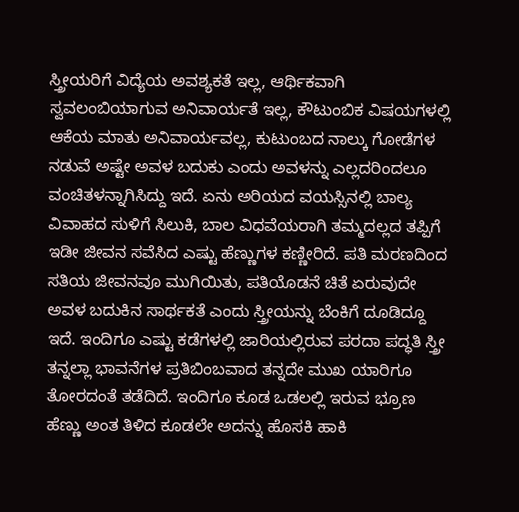ಸ್ತ್ರೀಯರಿಗೆ ವಿದ್ಯೆಯ ಅವಶ್ಯಕತೆ ಇಲ್ಲ, ಆರ್ಥಿಕವಾಗಿ ಸ್ವವಲಂಬಿಯಾಗುವ ಅನಿವಾರ್ಯತೆ ಇಲ್ಲ, ಕೌಟುಂಬಿಕ ವಿಷಯಗಳಲ್ಲಿ ಆಕೆಯ ಮಾತು ಅನಿವಾರ್ಯವಲ್ಲ, ಕುಟುಂಬದ ನಾಲ್ಕು ಗೋಡೆಗಳ ನಡುವೆ ಅಷ್ಟೇ ಅವಳ ಬದುಕು ಎಂದು ಅವಳನ್ನು ಎಲ್ಲದರಿಂದಲೂ ವಂಚಿತಳನ್ನಾಗಿಸಿದ್ದು ಇದೆ. ಏನು ಅರಿಯದ ವಯಸ್ಸಿನಲ್ಲಿ ಬಾಲ್ಯ ವಿವಾಹದ ಸುಳಿಗೆ ಸಿಲುಕಿ, ಬಾಲ ವಿಧವೆಯರಾಗಿ ತಮ್ಮದಲ್ಲದ ತಪ್ಪಿಗೆ ಇಡೀ ಜೀವನ ಸವೆಸಿದ ಎಷ್ಟು ಹೆಣ್ಣುಗಳ ಕಣ್ಣೀರಿದೆ. ಪತಿ ಮರಣದಿಂದ ಸತಿಯ ಜೀವನವೂ ಮುಗಿಯಿತು, ಪತಿಯೊಡನೆ ಚಿತೆ ಏರುವುದೇ ಅವಳ ಬದುಕಿನ ಸಾರ್ಥಕತೆ ಎಂದು ಸ್ತ್ರೀಯನ್ನು ಬೆಂಕಿಗೆ ದೂಡಿದ್ದೂ ಇದೆ. ಇಂದಿಗೂ ಎಷ್ಟು ಕಡೆಗಳಲ್ಲಿ ಜಾರಿಯಲ್ಲಿರುವ ಪರದಾ ಪದ್ಧತಿ ಸ್ತ್ರೀ ತನ್ನಲ್ಲಾ ಭಾವನೆಗಳ ಪ್ರತಿಬಿಂಬವಾದ ತನ್ನದೇ ಮುಖ ಯಾರಿಗೂ ತೋರದಂತೆ ತಡೆದಿದೆ. ಇಂದಿಗೂ ಕೂಡ ಒಡಲಲ್ಲಿ ಇರುವ ಭ್ರೂಣ ಹೆಣ್ಣು ಅಂತ ತಿಳಿದ ಕೂಡಲೇ ಅದನ್ನು ಹೊಸಕಿ ಹಾಕಿ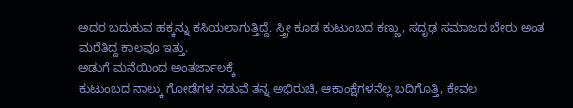ಅದರ ಬದುಕುವ ಹಕ್ಕನ್ನು ಕಸಿಯಲಾಗುತ್ತಿದ್ದೆ. ಸ್ತ್ರೀ ಕೂಡ ಕುಟುಂಬದ ಕಣ್ಣು, ಸದೃಢ ಸಮಾಜದ ಬೇರು ಅಂತ ಮರೆತಿದ್ದ ಕಾಲವೂ ಇತ್ತು.
ಅಡುಗೆ ಮನೆಯಿಂದ ಅಂತರ್ಜಾಲಕ್ಕೆ
ಕುಟುಂಬದ ನಾಲ್ಕು ಗೋಡೆಗಳ ನಡುವೆ ತನ್ನ ಅಭಿರುಚಿ, ಆಕಾಂಕ್ಷೆಗಳನೆಲ್ಲ ಬದಿಗೊತ್ತಿ, ಕೇವಲ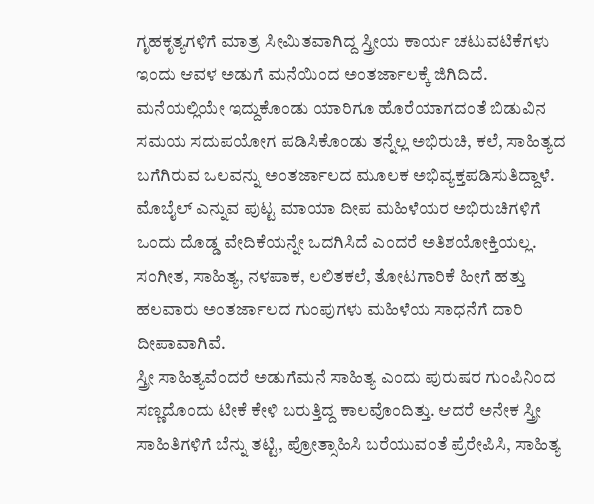ಗೃಹಕೃತ್ಯಗಳಿಗೆ ಮಾತ್ರ ಸೀಮಿತವಾಗಿದ್ದ ಸ್ತ್ರೀಯ ಕಾರ್ಯ ಚಟುವಟಿಕೆಗಳು ಇಂದು ಆವಳ ಅಡುಗೆ ಮನೆಯಿಂದ ಅಂತರ್ಜಾಲಕ್ಕೆ ಜಿಗಿದಿದೆ. ಮನೆಯಲ್ಲಿಯೇ ಇದ್ದುಕೊಂಡು ಯಾರಿಗೂ ಹೊರೆಯಾಗದಂತೆ ಬಿಡುವಿನ ಸಮಯ ಸದುಪಯೋಗ ಪಡಿಸಿಕೊಂಡು ತನ್ನೆಲ್ಲ ಅಭಿರುಚಿ, ಕಲೆ, ಸಾಹಿತ್ಯದ ಬಗೆಗಿರುವ ಒಲವನ್ನು ಅಂತರ್ಜಾಲದ ಮೂಲಕ ಅಭಿವ್ಯಕ್ತಪಡಿಸುತಿದ್ದಾಳೆ. ಮೊಬೈಲ್ ಎನ್ನುವ ಪುಟ್ಟ ಮಾಯಾ ದೀಪ ಮಹಿಳೆಯರ ಅಭಿರುಚಿಗಳಿಗೆ ಒಂದು ದೊಡ್ಡ ವೇದಿಕೆಯನ್ನೇ ಒದಗಿಸಿದೆ ಎಂದರೆ ಅತಿಶಯೋಕ್ತಿಯಲ್ಲ. ಸಂಗೀತ, ಸಾಹಿತ್ಯ, ನಳಪಾಕ, ಲಲಿತಕಲೆ, ತೋಟಗಾರಿಕೆ ಹೀಗೆ ಹತ್ತು ಹಲವಾರು ಅಂತರ್ಜಾಲದ ಗುಂಪುಗಳು ಮಹಿಳೆಯ ಸಾಧನೆಗೆ ದಾರಿ ದೀಪಾವಾಗಿವೆ.
ಸ್ತ್ರೀ ಸಾಹಿತ್ಯವೆಂದರೆ ಅಡುಗೆಮನೆ ಸಾಹಿತ್ಯ ಎಂದು ಪುರುಷರ ಗುಂಪಿನಿಂದ ಸಣ್ಣದೊಂದು ಟೀಕೆ ಕೇಳಿ ಬರುತ್ತಿದ್ದ ಕಾಲವೊಂದಿತ್ತು. ಆದರೆ ಅನೇಕ ಸ್ತ್ರೀ ಸಾಹಿತಿಗಳಿಗೆ ಬೆನ್ನು ತಟ್ಟಿ, ಪ್ರೋತ್ಸಾಹಿಸಿ ಬರೆಯುವಂತೆ ಪ್ರೆರೇಪಿಸಿ, ಸಾಹಿತ್ಯ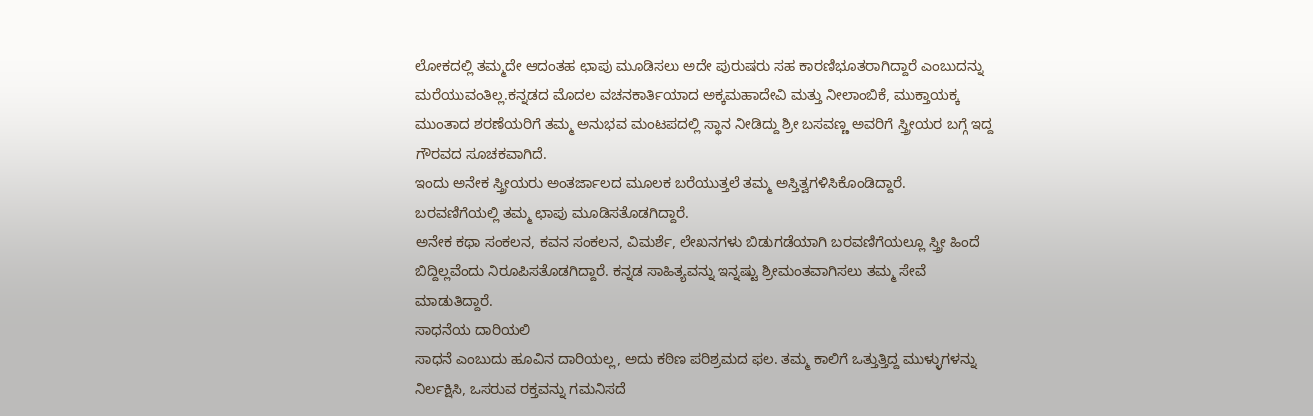ಲೋಕದಲ್ಲಿ ತಮ್ಮದೇ ಆದಂತಹ ಛಾಪು ಮೂಡಿಸಲು ಅದೇ ಪುರುಷರು ಸಹ ಕಾರಣಿಭೂತರಾಗಿದ್ದಾರೆ ಎಂಬುದನ್ನು ಮರೆಯುವಂತಿಲ್ಲ.ಕನ್ನಡದ ಮೊದಲ ವಚನಕಾರ್ತಿಯಾದ ಅಕ್ಕಮಹಾದೇವಿ ಮತ್ತು ನೀಲಾಂಬಿಕೆ, ಮುಕ್ತಾಯಕ್ಕ ಮುಂತಾದ ಶರಣೆಯರಿಗೆ ತಮ್ಮ ಅನುಭವ ಮಂಟಪದಲ್ಲಿ ಸ್ಥಾನ ನೀಡಿದ್ದು ಶ್ರೀ ಬಸವಣ್ಣ ಅವರಿಗೆ ಸ್ತ್ರೀಯರ ಬಗ್ಗೆ ಇದ್ದ ಗೌರವದ ಸೂಚಕವಾಗಿದೆ.
ಇಂದು ಅನೇಕ ಸ್ತ್ರೀಯರು ಅಂತರ್ಜಾಲದ ಮೂಲಕ ಬರೆಯುತ್ತಲೆ ತಮ್ಮ ಅಸ್ತಿತ್ವಗಳಿಸಿಕೊಂಡಿದ್ದಾರೆ. ಬರವಣಿಗೆಯಲ್ಲಿ ತಮ್ಮ ಛಾಪು ಮೂಡಿಸತೊಡಗಿದ್ದಾರೆ.
ಅನೇಕ ಕಥಾ ಸಂಕಲನ, ಕವನ ಸಂಕಲನ, ವಿಮರ್ಶೆ, ಲೇಖನಗಳು ಬಿಡುಗಡೆಯಾಗಿ ಬರವಣಿಗೆಯಲ್ಲೂ ಸ್ತ್ರೀ ಹಿಂದೆ ಬಿದ್ದಿಲ್ಲವೆಂದು ನಿರೂಪಿಸತೊಡಗಿದ್ದಾರೆ. ಕನ್ನಡ ಸಾಹಿತ್ಯವನ್ನು ಇನ್ನಷ್ಟು ಶ್ರೀಮಂತವಾಗಿಸಲು ತಮ್ಮ ಸೇವೆ ಮಾಡುತಿದ್ದಾರೆ.
ಸಾಧನೆಯ ದಾರಿಯಲಿ
ಸಾಧನೆ ಎಂಬುದು ಹೂವಿನ ದಾರಿಯಲ್ಲ, ಅದು ಕಠಿಣ ಪರಿಶ್ರಮದ ಫಲ. ತಮ್ಮ ಕಾಲಿಗೆ ಒತ್ತುತ್ತಿದ್ದ ಮುಳ್ಳುಗಳನ್ನು ನಿರ್ಲಕ್ಷಿಸಿ, ಒಸರುವ ರಕ್ತವನ್ನು ಗಮನಿಸದೆ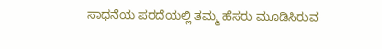ಸಾಧನೆಯ ಪರದೆಯಲ್ಲಿ ತಮ್ಮ ಹೆಸರು ಮೂಡಿಸಿರುವ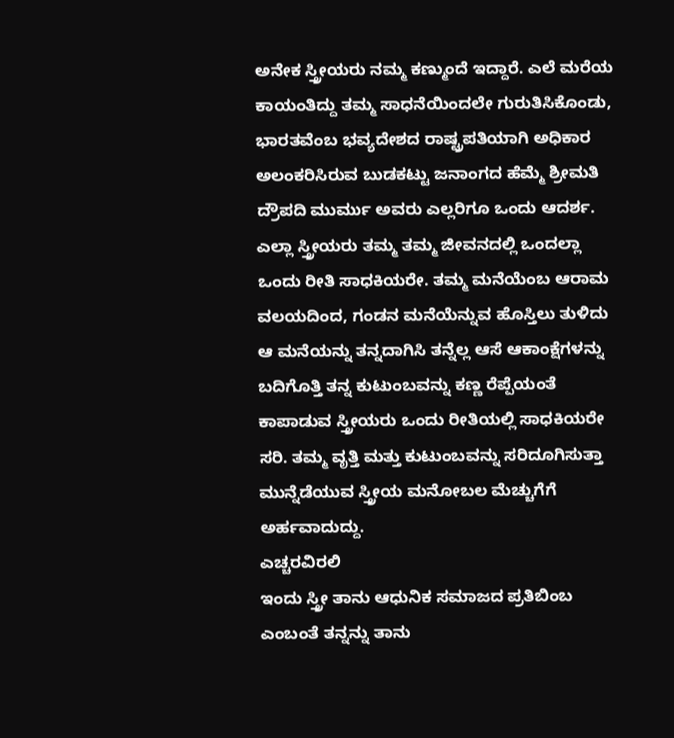ಅನೇಕ ಸ್ತ್ರೀಯರು ನಮ್ಮ ಕಣ್ಮುಂದೆ ಇದ್ದಾರೆ. ಎಲೆ ಮರೆಯ ಕಾಯಂತಿದ್ದು ತಮ್ಮ ಸಾಧನೆಯಿಂದಲೇ ಗುರುತಿಸಿಕೊಂಡು, ಭಾರತವೆಂಬ ಭವ್ಯದೇಶದ ರಾಷ್ಟ್ರಪತಿಯಾಗಿ ಅಧಿಕಾರ ಅಲಂಕರಿಸಿರುವ ಬುಡಕಟ್ಟು ಜನಾಂಗದ ಹೆಮ್ಮೆ ಶ್ರೀಮತಿ ದ್ರೌಪದಿ ಮುರ್ಮು ಅವರು ಎಲ್ಲರಿಗೂ ಒಂದು ಆದರ್ಶ.
ಎಲ್ಲಾ ಸ್ತ್ರೀಯರು ತಮ್ಮ ತಮ್ಮ ಜೀವನದಲ್ಲಿ ಒಂದಲ್ಲಾ ಒಂದು ರೀತಿ ಸಾಧಕಿಯರೇ. ತಮ್ಮ ಮನೆಯೆಂಬ ಆರಾಮ ವಲಯದಿಂದ, ಗಂಡನ ಮನೆಯೆನ್ನುವ ಹೊಸ್ತಿಲು ತುಳಿದು ಆ ಮನೆಯನ್ನು ತನ್ನದಾಗಿಸಿ ತನ್ನೆಲ್ಲ ಆಸೆ ಆಕಾಂಕ್ಷೆಗಳನ್ನು ಬದಿಗೊತ್ತಿ ತನ್ನ ಕುಟುಂಬವನ್ನು ಕಣ್ಣ ರೆಪ್ಪೆಯಂತೆ ಕಾಪಾಡುವ ಸ್ತ್ರೀಯರು ಒಂದು ರೀತಿಯಲ್ಲಿ ಸಾಧಕಿಯರೇ ಸರಿ. ತಮ್ಮ ವೃತ್ತಿ ಮತ್ತು ಕುಟುಂಬವನ್ನು ಸರಿದೂಗಿಸುತ್ತಾ ಮುನ್ನೆಡೆಯುವ ಸ್ತ್ರೀಯ ಮನೋಬಲ ಮೆಚ್ಚುಗೆಗೆ ಅರ್ಹವಾದುದ್ದು.
ಎಚ್ಚರವಿರಲಿ
ಇಂದು ಸ್ತ್ರೀ ತಾನು ಆಧುನಿಕ ಸಮಾಜದ ಪ್ರತಿಬಿಂಬ ಎಂಬಂತೆ ತನ್ನನ್ನು ತಾನು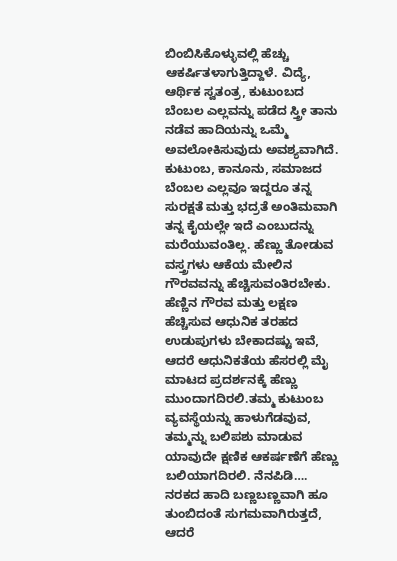ಬಿಂಬಿಸಿಕೊಳ್ಳುವಲ್ಲಿ ಹೆಚ್ಚು ಆಕರ್ಷಿತಳಾಗುತ್ತಿದ್ದಾಳೆ. ವಿದ್ಯೆ, ಆರ್ಥಿಕ ಸ್ವತಂತ್ರ, ಕುಟುಂಬದ ಬೆಂಬಲ ಎಲ್ಲವನ್ನು ಪಡೆದ ಸ್ತ್ರೀ ತಾನು ನಡೆವ ಹಾದಿಯನ್ನು ಒಮ್ಮೆ ಅವಲೋಕಿಸುವುದು ಅವಶ್ಯವಾಗಿದೆ. ಕುಟುಂಬ, ಕಾನೂನು, ಸಮಾಜದ ಬೆಂಬಲ ಎಲ್ಲವೂ ಇದ್ದರೂ ತನ್ನ ಸುರಕ್ಷತೆ ಮತ್ತು ಭದ್ರತೆ ಅಂತಿಮವಾಗಿ ತನ್ನ ಕೈಯಲ್ಲೇ ಇದೆ ಎಂಬುದನ್ನು ಮರೆಯುವಂತಿಲ್ಲ. ಹೆಣ್ಣು ತೋಡುವ ವಸ್ತ್ರಗಳು ಆಕೆಯ ಮೇಲಿನ ಗೌರವವನ್ನು ಹೆಚ್ಚಿಸುವಂತಿರಬೇಕು. ಹೆಣ್ಣಿನ ಗೌರವ ಮತ್ತು ಲಕ್ಷಣ ಹೆಚ್ಚಿಸುವ ಆಧುನಿಕ ತರಹದ ಉಡುಪುಗಳು ಬೇಕಾದಷ್ಟು ಇವೆ, ಆದರೆ ಆಧುನಿಕತೆಯ ಹೆಸರಲ್ಲಿ ಮೈ ಮಾಟದ ಪ್ರದರ್ಶನಕ್ಕೆ ಹೆಣ್ಣು ಮುಂದಾಗದಿರಲಿ.ತಮ್ಮ ಕುಟುಂಬ ವ್ಯವಸ್ಥೆಯನ್ನು ಹಾಳುಗೆಡವುವ, ತಮ್ಮನ್ನು ಬಲಿಪಶು ಮಾಡುವ ಯಾವುದೇ ಕ್ಷಣಿಕ ಆಕರ್ಷಣೆಗೆ ಹೆಣ್ಣು ಬಲಿಯಾಗದಿರಲಿ. ನೆನಪಿಡಿ…. ನರಕದ ಹಾದಿ ಬಣ್ಣಬಣ್ಣವಾಗಿ ಹೂ ತುಂಬಿದಂತೆ ಸುಗಮವಾಗಿರುತ್ತದೆ, ಆದರೆ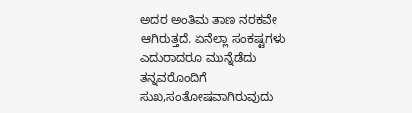ಅದರ ಅಂತಿಮ ತಾಣ ನರಕವೇ ಆಗಿರುತ್ತದೆ. ಏನೆಲ್ಲಾ ಸಂಕಷ್ಟಗಳು ಎದುರಾದರೂ ಮುನ್ನೆಡೆದು ತನ್ನವರೊಂದಿಗೆ ಸುಖ,ಸಂತೋಷವಾಗಿರುವುದು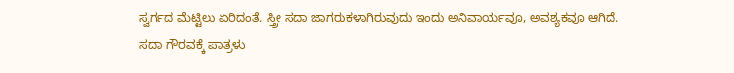ಸ್ವರ್ಗದ ಮೆಟ್ಟಿಲು ಏರಿದಂತೆ. ಸ್ತ್ರೀ ಸದಾ ಜಾಗರುಕಳಾಗಿರುವುದು ಇಂದು ಅನಿವಾರ್ಯವೂ, ಅವಶ್ಯಕವೂ ಆಗಿದೆ.
ಸದಾ ಗೌರವಕ್ಕೆ ಪಾತ್ರಳು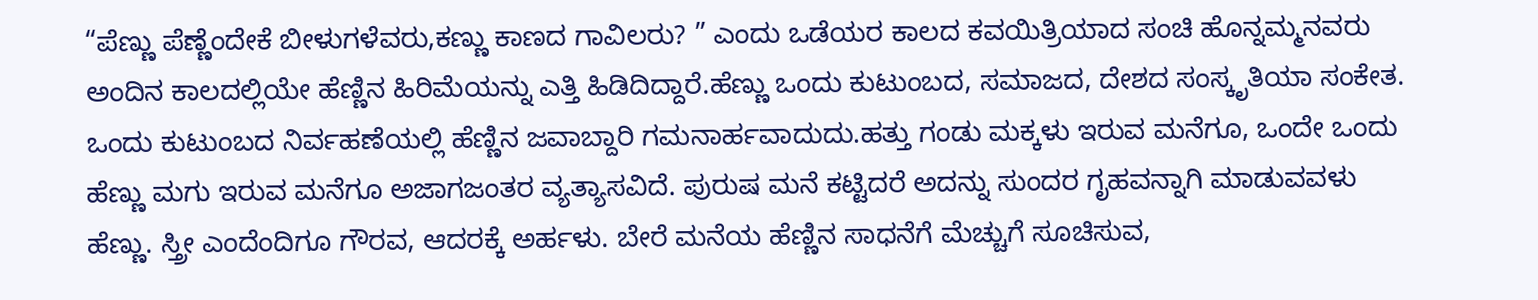“ಪೆಣ್ಣು ಪೆಣ್ಣೆಂದೇಕೆ ಬೀಳುಗಳೆವರು,ಕಣ್ಣು ಕಾಣದ ಗಾವಿಲರು? ” ಎಂದು ಒಡೆಯರ ಕಾಲದ ಕವಯಿತ್ರಿಯಾದ ಸಂಚಿ ಹೊನ್ನಮ್ಮನವರು ಅಂದಿನ ಕಾಲದಲ್ಲಿಯೇ ಹೆಣ್ಣಿನ ಹಿರಿಮೆಯನ್ನು ಎತ್ತಿ ಹಿಡಿದಿದ್ದಾರೆ.ಹೆಣ್ಣು ಒಂದು ಕುಟುಂಬದ, ಸಮಾಜದ, ದೇಶದ ಸಂಸ್ಕೃತಿಯಾ ಸಂಕೇತ. ಒಂದು ಕುಟುಂಬದ ನಿರ್ವಹಣೆಯಲ್ಲಿ ಹೆಣ್ಣಿನ ಜವಾಬ್ದಾರಿ ಗಮನಾರ್ಹವಾದುದು.ಹತ್ತು ಗಂಡು ಮಕ್ಕಳು ಇರುವ ಮನೆಗೂ, ಒಂದೇ ಒಂದು ಹೆಣ್ಣು ಮಗು ಇರುವ ಮನೆಗೂ ಅಜಾಗಜಂತರ ವ್ಯತ್ಯಾಸವಿದೆ. ಪುರುಷ ಮನೆ ಕಟ್ಟಿದರೆ ಅದನ್ನು ಸುಂದರ ಗೃಹವನ್ನಾಗಿ ಮಾಡುವವಳು ಹೆಣ್ಣು. ಸ್ತ್ರೀ ಎಂದೆಂದಿಗೂ ಗೌರವ, ಆದರಕ್ಕೆ ಅರ್ಹಳು. ಬೇರೆ ಮನೆಯ ಹೆಣ್ಣಿನ ಸಾಧನೆಗೆ ಮೆಚ್ಚುಗೆ ಸೂಚಿಸುವ,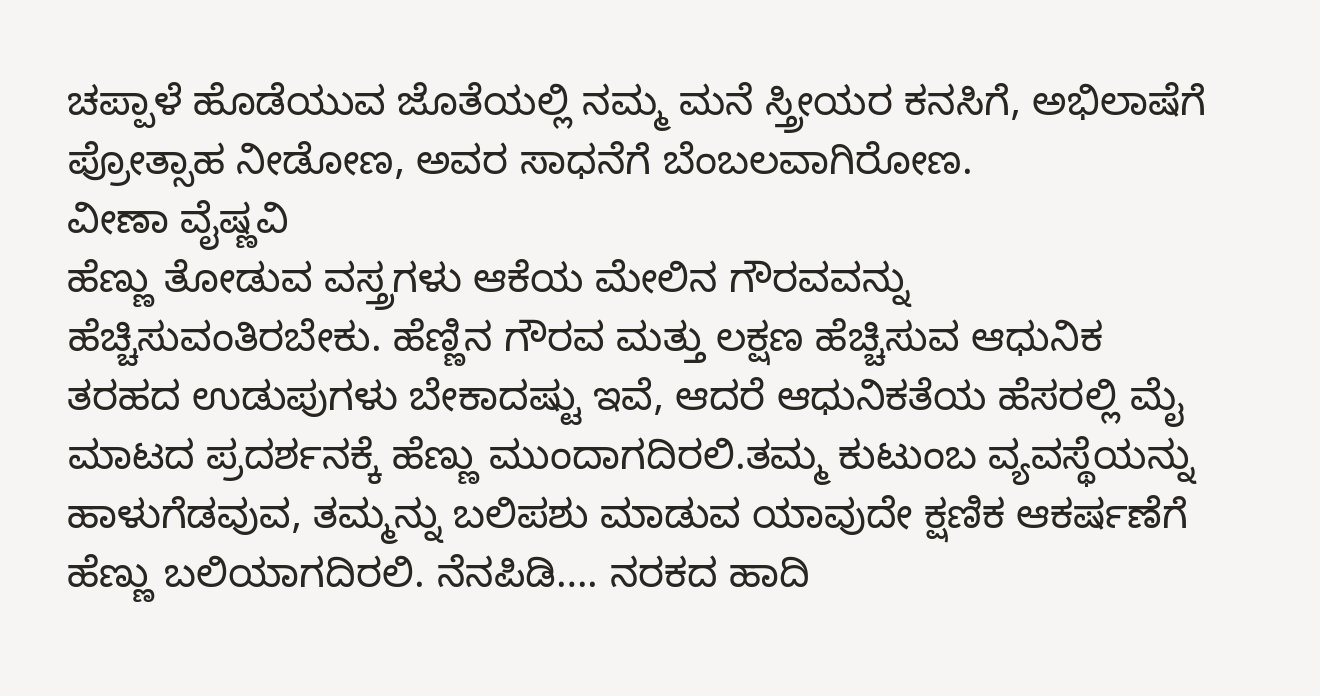ಚಪ್ಪಾಳೆ ಹೊಡೆಯುವ ಜೊತೆಯಲ್ಲಿ ನಮ್ಮ ಮನೆ ಸ್ತ್ರೀಯರ ಕನಸಿಗೆ, ಅಭಿಲಾಷೆಗೆ ಪ್ರೋತ್ಸಾಹ ನೀಡೋಣ, ಅವರ ಸಾಧನೆಗೆ ಬೆಂಬಲವಾಗಿರೋಣ.
ವೀಣಾ ವೈಷ್ಣವಿ
ಹೆಣ್ಣು ತೋಡುವ ವಸ್ತ್ರಗಳು ಆಕೆಯ ಮೇಲಿನ ಗೌರವವನ್ನು ಹೆಚ್ಚಿಸುವಂತಿರಬೇಕು. ಹೆಣ್ಣಿನ ಗೌರವ ಮತ್ತು ಲಕ್ಷಣ ಹೆಚ್ಚಿಸುವ ಆಧುನಿಕ ತರಹದ ಉಡುಪುಗಳು ಬೇಕಾದಷ್ಟು ಇವೆ, ಆದರೆ ಆಧುನಿಕತೆಯ ಹೆಸರಲ್ಲಿ ಮೈ ಮಾಟದ ಪ್ರದರ್ಶನಕ್ಕೆ ಹೆಣ್ಣು ಮುಂದಾಗದಿರಲಿ.ತಮ್ಮ ಕುಟುಂಬ ವ್ಯವಸ್ಥೆಯನ್ನು ಹಾಳುಗೆಡವುವ, ತಮ್ಮನ್ನು ಬಲಿಪಶು ಮಾಡುವ ಯಾವುದೇ ಕ್ಷಣಿಕ ಆಕರ್ಷಣೆಗೆ ಹೆಣ್ಣು ಬಲಿಯಾಗದಿರಲಿ. ನೆನಪಿಡಿ…. ನರಕದ ಹಾದಿ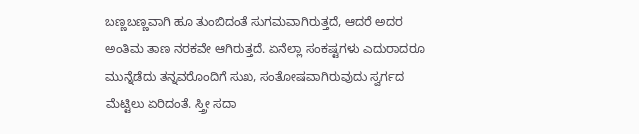ಬಣ್ಣಬಣ್ಣವಾಗಿ ಹೂ ತುಂಬಿದಂತೆ ಸುಗಮವಾಗಿರುತ್ತದೆ, ಆದರೆ ಅದರ ಅಂತಿಮ ತಾಣ ನರಕವೇ ಆಗಿರುತ್ತದೆ. ಏನೆಲ್ಲಾ ಸಂಕಷ್ಟಗಳು ಎದುರಾದರೂ ಮುನ್ನೆಡೆದು ತನ್ನವರೊಂದಿಗೆ ಸುಖ, ಸಂತೋಷವಾಗಿರುವುದು ಸ್ವರ್ಗದ ಮೆಟ್ಟಿಲು ಏರಿದಂತೆ. ಸ್ತ್ರೀ ಸದಾ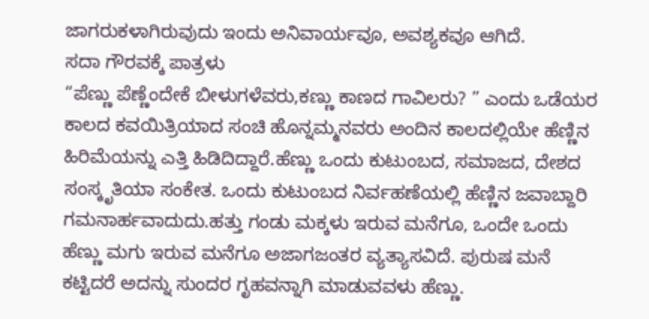ಜಾಗರುಕಳಾಗಿರುವುದು ಇಂದು ಅನಿವಾರ್ಯವೂ, ಅವಶ್ಯಕವೂ ಆಗಿದೆ.
ಸದಾ ಗೌರವಕ್ಕೆ ಪಾತ್ರಳು
“ಪೆಣ್ಣು ಪೆಣ್ಣೆಂದೇಕೆ ಬೀಳುಗಳೆವರು,ಕಣ್ಣು ಕಾಣದ ಗಾವಿಲರು? ” ಎಂದು ಒಡೆಯರ ಕಾಲದ ಕವಯಿತ್ರಿಯಾದ ಸಂಚಿ ಹೊನ್ನಮ್ಮನವರು ಅಂದಿನ ಕಾಲದಲ್ಲಿಯೇ ಹೆಣ್ಣಿನ ಹಿರಿಮೆಯನ್ನು ಎತ್ತಿ ಹಿಡಿದಿದ್ದಾರೆ.ಹೆಣ್ಣು ಒಂದು ಕುಟುಂಬದ, ಸಮಾಜದ, ದೇಶದ ಸಂಸ್ಕೃತಿಯಾ ಸಂಕೇತ. ಒಂದು ಕುಟುಂಬದ ನಿರ್ವಹಣೆಯಲ್ಲಿ ಹೆಣ್ಣಿನ ಜವಾಬ್ದಾರಿ ಗಮನಾರ್ಹವಾದುದು.ಹತ್ತು ಗಂಡು ಮಕ್ಕಳು ಇರುವ ಮನೆಗೂ, ಒಂದೇ ಒಂದು ಹೆಣ್ಣು ಮಗು ಇರುವ ಮನೆಗೂ ಅಜಾಗಜಂತರ ವ್ಯತ್ಯಾಸವಿದೆ. ಪುರುಷ ಮನೆ ಕಟ್ಟಿದರೆ ಅದನ್ನು ಸುಂದರ ಗೃಹವನ್ನಾಗಿ ಮಾಡುವವಳು ಹೆಣ್ಣು.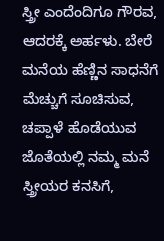ಸ್ತ್ರೀ ಎಂದೆಂದಿಗೂ ಗೌರವ, ಆದರಕ್ಕೆ ಅರ್ಹಳು. ಬೇರೆ ಮನೆಯ ಹೆಣ್ಣಿನ ಸಾಧನೆಗೆ ಮೆಚ್ಚುಗೆ ಸೂಚಿಸುವ, ಚಪ್ಪಾಳೆ ಹೊಡೆಯುವ ಜೊತೆಯಲ್ಲಿ ನಮ್ಮ ಮನೆ ಸ್ತ್ರೀಯರ ಕನಸಿಗೆ,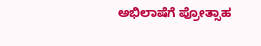ಅಭಿಲಾಷೆಗೆ ಪ್ರೋತ್ಸಾಹ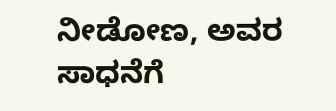ನೀಡೋಣ, ಅವರ ಸಾಧನೆಗೆ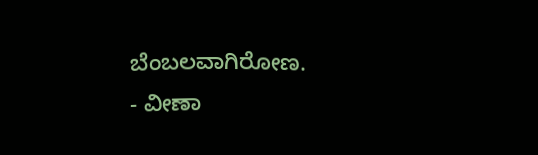ಬೆಂಬಲವಾಗಿರೋಣ.
- ವೀಣಾ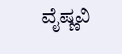ವೈಷ್ಣವಿ